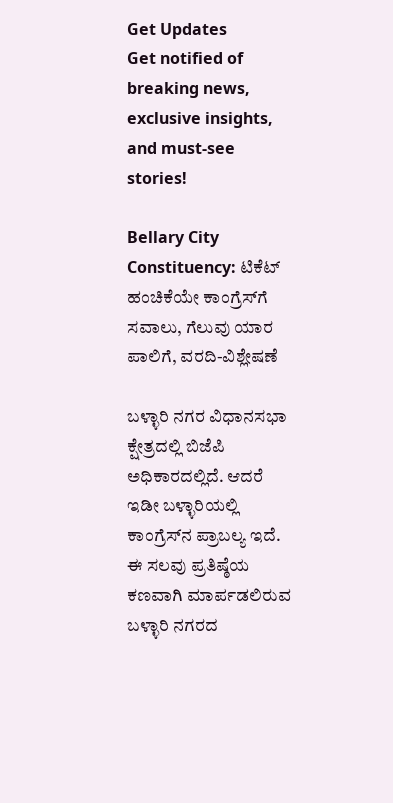Get Updates
Get notified of breaking news, exclusive insights, and must-see stories!

Bellary City Constituency: ಟಿಕೆಟ್ ಹಂಚಿಕೆಯೇ ಕಾಂಗ್ರೆಸ್‌ಗೆ ಸವಾಲು, ಗೆಲುವು ಯಾರ ಪಾಲಿಗೆ, ವರದಿ-ವಿಶ್ಲೇಷಣೆ

ಬಳ್ಳಾರಿ ನಗರ ವಿಧಾನಸಭಾ ಕ್ಷೇತ್ರದಲ್ಲಿ ಬಿಜೆಪಿ ಅಧಿಕಾರದಲ್ಲಿದೆ. ಆದರೆ ಇಡೀ ಬಳ್ಳಾರಿಯಲ್ಲಿ ಕಾಂಗ್ರೆಸ್‌ನ ಪ್ರಾಬಲ್ಯ ಇದೆ. ಈ ಸಲವು ಪ್ರತಿಷ್ಠೆಯ ಕಣವಾಗಿ ಮಾರ್ಪಡಲಿರುವ ಬಳ್ಳಾರಿ ನಗರದ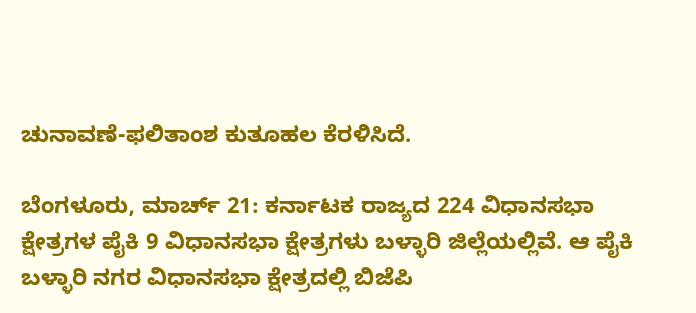ಚುನಾವಣೆ-ಫಲಿತಾಂಶ ಕುತೂಹಲ ಕೆರಳಿಸಿದೆ.

ಬೆಂಗಳೂರು, ಮಾರ್ಚ್ 21: ಕರ್ನಾಟಕ ರಾಜ್ಯದ 224 ವಿಧಾನಸಭಾ ಕ್ಷೇತ್ರಗಳ ಪೈಕಿ 9 ವಿಧಾನಸಭಾ ಕ್ಷೇತ್ರಗಳು ಬಳ್ಳಾರಿ ಜಿಲ್ಲೆಯಲ್ಲಿವೆ. ಆ ಪೈಕಿ ಬಳ್ಳಾರಿ ನಗರ ವಿಧಾನಸಭಾ ಕ್ಷೇತ್ರದಲ್ಲಿ ಬಿಜೆಪಿ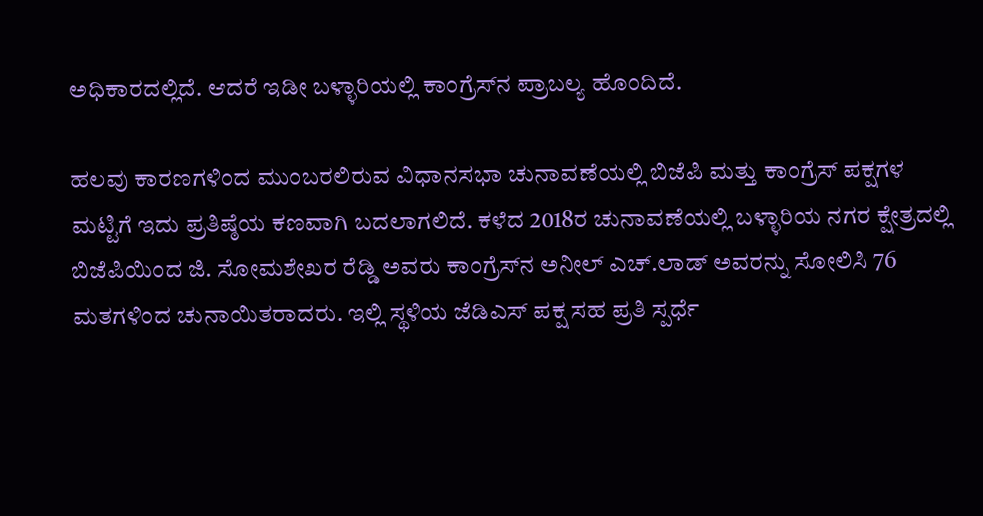ಅಧಿಕಾರದಲ್ಲಿದೆ. ಆದರೆ ಇಡೀ ಬಳ್ಳಾರಿಯಲ್ಲಿ ಕಾಂಗ್ರೆಸ್‌ನ ಪ್ರಾಬಲ್ಯ ಹೊಂದಿದೆ.

ಹಲವು ಕಾರಣಗಳಿಂದ ಮುಂಬರಲಿರುವ ವಿಧಾನಸಭಾ ಚುನಾವಣೆಯಲ್ಲಿ ಬಿಜೆಪಿ ಮತ್ತು ಕಾಂಗ್ರೆಸ್‌ ಪಕ್ಷಗಳ ಮಟ್ಟಿಗೆ ಇದು ಪ್ರತಿಷ್ಠೆಯ ಕಣವಾಗಿ ಬದಲಾಗಲಿದೆ. ಕಳೆದ 2018ರ ಚುನಾವಣೆಯಲ್ಲಿ ಬಳ್ಳಾರಿಯ ನಗರ ಕ್ಷೇತ್ರದಲ್ಲಿ ಬಿಜೆಪಿಯಿಂದ ಜಿ. ಸೋಮಶೇಖರ ರೆಡ್ಡಿ ಅವರು ಕಾಂಗ್ರೆಸ್‌ನ ಅನೀಲ್ ಎಚ್‌.ಲಾಡ್ ಅವರನ್ನು ಸೋಲಿಸಿ 76 ಮತಗಳಿಂದ ಚುನಾಯಿತರಾದರು. ಇಲ್ಲಿ ಸ್ಥಳಿಯ ಜೆಡಿಎಸ್ ಪಕ್ಷ ಸಹ ಪ್ರತಿ ಸ್ಪರ್ಧೆ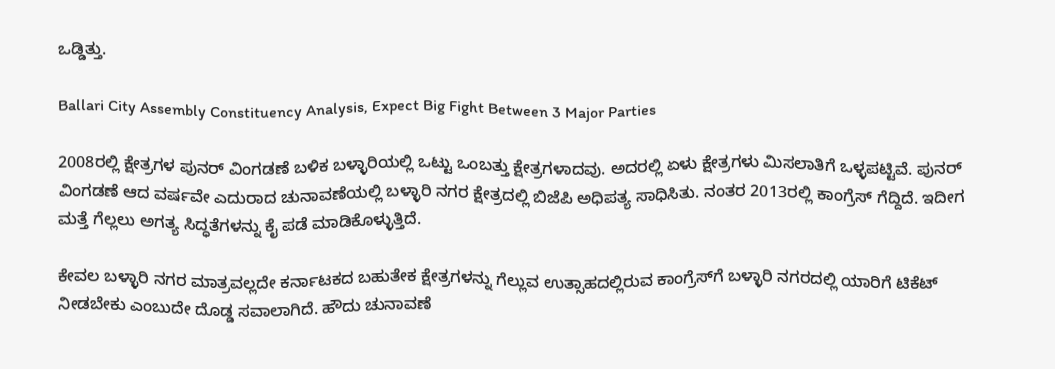ಒಡ್ಡಿತ್ತು.

Ballari City Assembly Constituency Analysis, Expect Big Fight Between 3 Major Parties

2008ರಲ್ಲಿ ಕ್ಷೇತ್ರಗಳ ಪುನರ್ ವಿಂಗಡಣೆ ಬಳಿಕ ಬಳ್ಳಾರಿಯಲ್ಲಿ ಒಟ್ಟು ಒಂಬತ್ತು ಕ್ಷೇತ್ರಗಳಾದವು. ಅದರಲ್ಲಿ ಏಳು ಕ್ಷೇತ್ರಗಳು ಮಿಸಲಾತಿಗೆ ಒಳ್ಳಪಟ್ಟಿವೆ. ಪುನರ್ ವಿಂಗಡಣೆ ಆದ ವರ್ಷವೇ ಎದುರಾದ ಚುನಾವಣೆಯಲ್ಲಿ ಬಳ್ಳಾರಿ ನಗರ ಕ್ಷೇತ್ರದಲ್ಲಿ ಬಿಜೆಪಿ ಅಧಿಪತ್ಯ ಸಾಧಿಸಿತು. ನಂತರ 2013ರಲ್ಲಿ ಕಾಂಗ್ರೆಸ್ ಗೆದ್ದಿದೆ. ಇದೀಗ ಮತ್ತೆ ಗೆಲ್ಲಲು ಅಗತ್ಯ ಸಿದ್ಧತೆಗಳನ್ನು ಕೈ ಪಡೆ ಮಾಡಿಕೊಳ್ಳುತ್ತಿದೆ.

ಕೇವಲ ಬಳ್ಳಾರಿ ನಗರ ಮಾತ್ರವಲ್ಲದೇ ಕರ್ನಾಟಕದ ಬಹುತೇಕ ಕ್ಷೇತ್ರಗಳನ್ನು ಗೆಲ್ಲುವ ಉತ್ಸಾಹದಲ್ಲಿರುವ ಕಾಂಗ್ರೆಸ್‌ಗೆ ಬಳ್ಳಾರಿ ನಗರದಲ್ಲಿ ಯಾರಿಗೆ ಟಿಕೆಟ್ ನೀಡಬೇಕು ಎಂಬುದೇ ದೊಡ್ಡ ಸವಾಲಾಗಿದೆ. ಹೌದು ಚುನಾವಣೆ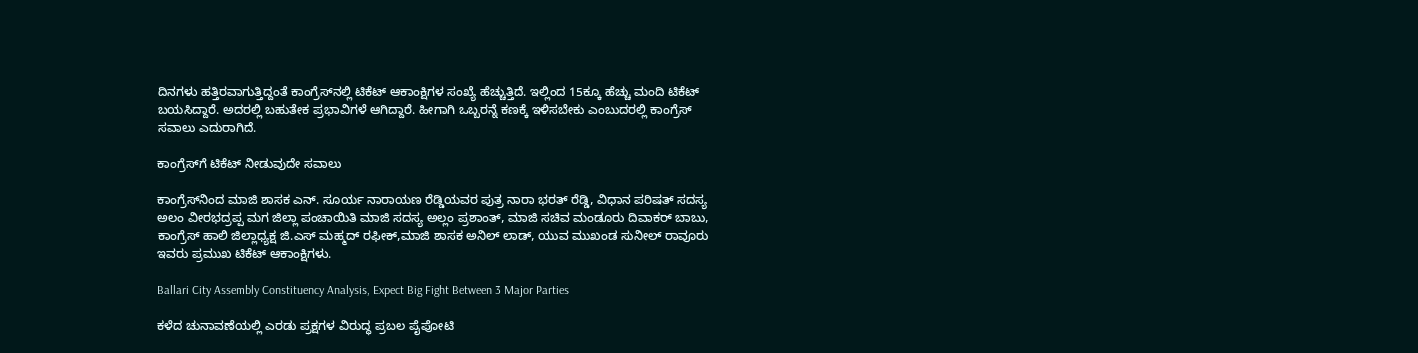ದಿನಗಳು ಹತ್ತಿರವಾಗುತ್ತಿದ್ದಂತೆ ಕಾಂಗ್ರೆಸ್‌ನಲ್ಲಿ ಟಿಕೆಟ್ ಆಕಾಂಕ್ಷಿಗಳ ಸಂಖ್ಯೆ ಹೆಚ್ಚುತ್ತಿದೆ. ಇಲ್ಲಿಂದ 15ಕ್ಕೂ ಹೆಚ್ಚು ಮಂದಿ ಟಿಕೆಟ್ ಬಯಸಿದ್ದಾರೆ. ಅದರಲ್ಲಿ ಬಹುತೇಕ ಪ್ರಭಾವಿಗಳೆ ಆಗಿದ್ದಾರೆ. ಹೀಗಾಗಿ ಒಬ್ಬರನ್ನೆ ಕಣಕ್ಕೆ ಇಳಿಸಬೇಕು ಎಂಬುದರಲ್ಲಿ ಕಾಂಗ್ರೆಸ್‌ ಸವಾಲು ಎದುರಾಗಿದೆ.

ಕಾಂಗ್ರೆಸ್‌ಗೆ ಟಿಕೆಟ್ ನೀಡುವುದೇ ಸವಾಲು

ಕಾಂಗ್ರೆಸ್‌ನಿಂದ ಮಾಜಿ ಶಾಸಕ ಎನ್. ಸೂರ್ಯ ನಾರಾಯಣ ರೆಡ್ಡಿಯವರ ಪುತ್ರ ನಾರಾ ಭರತ್ ರೆಡ್ಡಿ, ವಿಧಾನ ಪರಿಷತ್ ಸದಸ್ಯ ಅಲಂ ವೀರಭದ್ರಪ್ಪ ಮಗ ಜಿಲ್ಲಾ ಪಂಚಾಯಿತಿ ಮಾಜಿ ಸದಸ್ಯ ಅಲ್ಲಂ ಪ್ರಶಾಂತ್, ಮಾಜಿ ಸಚಿವ ಮಂಡೂರು ದಿವಾಕರ್ ಬಾಬು, ಕಾಂಗ್ರೆಸ್ ಹಾಲಿ ಜಿಲ್ಲಾಧ್ಯಕ್ಷ ಜಿ.ಎಸ್‌ ಮಹ್ಮದ್ ರಫೀಕ್,ಮಾಜಿ ಶಾಸಕ ಅನಿಲ್ ಲಾಡ್, ಯುವ ಮುಖಂಡ ಸುನೀಲ್ ರಾವೂರು ಇವರು ಪ್ರಮುಖ ಟಿಕೆಟ್ ಆಕಾಂಕ್ಷಿಗಳು.

Ballari City Assembly Constituency Analysis, Expect Big Fight Between 3 Major Parties

ಕಳೆದ ಚುನಾವಣೆಯಲ್ಲಿ ಎರಡು ಪ್ರಕ್ಷಗಳ ವಿರುದ್ಧ ಪ್ರಬಲ ಪೈಪೋಟಿ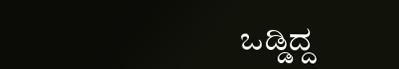ಒಡ್ಡಿದ್ದ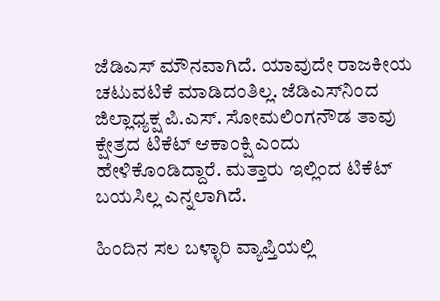ಜೆಡಿಎಸ್ ಮೌನವಾಗಿದೆ. ಯಾವುದೇ ರಾಜಕೀಯ ಚಟುವಟಿಕೆ ಮಾಡಿದಂತಿಲ್ಲ. ಜೆಡಿಎಸ್‌ನಿಂದ ಜಿಲ್ಲಾಧ್ಯಕ್ಷ ಪಿ.ಎಸ್. ಸೋಮಲಿಂಗನೌಡ ತಾವು ಕ್ಷೇತ್ರದ ಟಿಕೆಟ್ ಆಕಾಂಕ್ಷಿ ಎಂದು ಹೇಳಿಕೊಂಡಿದ್ದಾರೆ. ಮತ್ತಾರು ಇಲ್ಲಿಂದ ಟಿಕೆಟ್ ಬಯಸಿಲ್ಲ ಎನ್ನಲಾಗಿದೆ.

ಹಿಂದಿನ ಸಲ ಬಳ್ಳಾರಿ ವ್ಯಾಪ್ತಿಯಲ್ಲಿ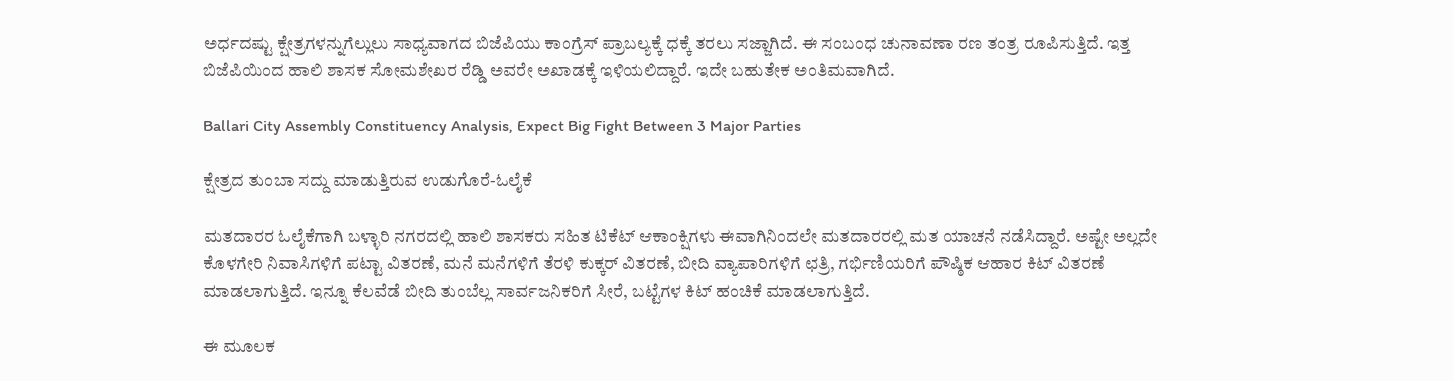ಅರ್ಧದಷ್ಟು ಕ್ಷೇತ್ರಗಳನ್ನುಗೆಲ್ಲುಲು ಸಾಧ್ಯವಾಗದ ಬಿಜೆಪಿಯು ಕಾಂಗ್ರೆಸ್‌ ಪ್ರಾಬಲ್ಯಕ್ಕೆ ಧಕ್ಕೆ ತರಲು ಸಜ್ಜಾಗಿದೆ. ಈ ಸಂಬಂಧ ಚುನಾವಣಾ ರಣ ತಂತ್ರ ರೂಪಿಸುತ್ತಿದೆ. ಇತ್ತ ಬಿಜೆಪಿಯಿಂದ ಹಾಲಿ ಶಾಸಕ ಸೋಮಶೇಖರ ರೆಡ್ಡಿ ಅವರೇ ಅಖಾಡಕ್ಕೆ ಇಳಿಯಲಿದ್ದಾರೆ. ಇದೇ ಬಹುತೇಕ ಅಂತಿಮವಾಗಿದೆ.

Ballari City Assembly Constituency Analysis, Expect Big Fight Between 3 Major Parties

ಕ್ಷೇತ್ರದ ತುಂಬಾ ಸದ್ದು ಮಾಡುತ್ತಿರುವ ಉಡುಗೊರೆ-ಓಲೈಕೆ

ಮತದಾರರ ಓಲೈಕೆಗಾಗಿ ಬಳ್ಳಾರಿ ನಗರದಲ್ಲಿ ಹಾಲಿ ಶಾಸಕರು ಸಹಿತ ಟಿಕೆಟ್ ಆಕಾಂಕ್ಷಿಗಳು ಈವಾಗಿನಿಂದಲೇ ಮತದಾರರಲ್ಲಿ ಮತ ಯಾಚನೆ ನಡೆಸಿದ್ದಾರೆ. ಅಷ್ಟೇ ಅಲ್ಲದೇ ಕೊಳಗೇರಿ ನಿವಾಸಿಗಳಿಗೆ ಪಟ್ಟಾ ವಿತರಣೆ, ಮನೆ ಮನೆಗಳಿಗೆ ತೆರಳಿ ಕುಕ್ಕರ್ ವಿತರಣೆ, ಬೀದಿ ವ್ಯಾಪಾರಿಗಳಿಗೆ ಛತ್ರಿ, ಗರ್ಭಿಣಿಯರಿಗೆ ಪೌಷ್ಠಿಕ ಆಹಾರ ಕಿಟ್ ವಿತರಣೆ ಮಾಡಲಾಗುತ್ತಿದೆ. ಇನ್ನೂ ಕೆಲವೆಡೆ ಬೀದಿ ತುಂಬೆಲ್ಲ ಸಾರ್ವಜನಿಕರಿಗೆ ಸೀರೆ, ಬಟ್ಟೆಗಳ ಕಿಟ್ ಹಂಚಿಕೆ ಮಾಡಲಾಗುತ್ತಿದೆ.

ಈ ಮೂಲಕ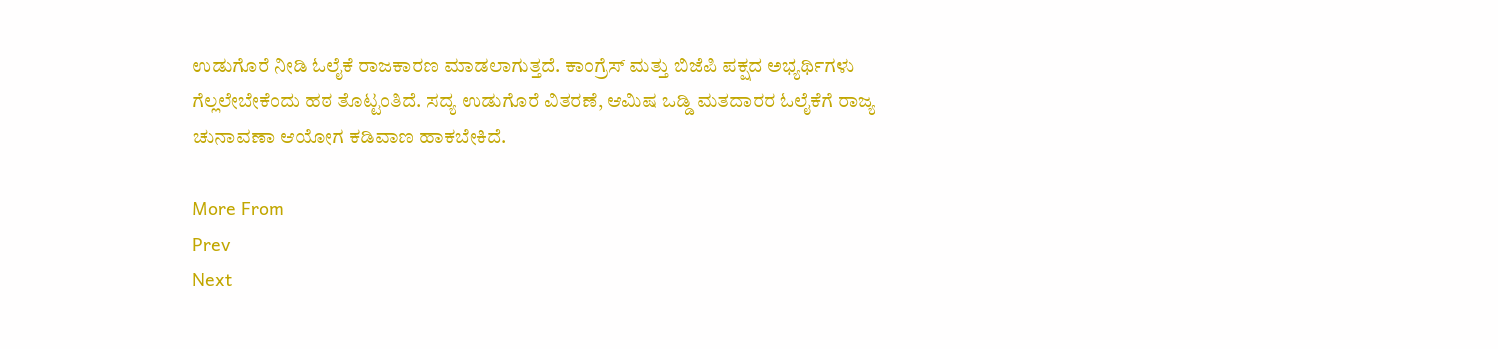ಉಡುಗೊರೆ ನೀಡಿ ಓಲೈಕೆ ರಾಜಕಾರಣ ಮಾಡಲಾಗುತ್ತದೆ. ಕಾಂಗ್ರೆಸ್‌ ಮತ್ತು ಬಿಜೆಪಿ ಪಕ್ಷದ ಅಭ್ಯರ್ಥಿಗಳು ಗೆಲ್ಲಲೇಬೇಕೆಂದು ಹಠ ತೊಟ್ಟಂತಿದೆ. ಸದ್ಯ ಉಡುಗೊರೆ ವಿತರಣೆ, ಆಮಿಷ ಒಡ್ಡಿ ಮತದಾರರ ಓಲೈಕೆಗೆ ರಾಜ್ಯ ಚುನಾವಣಾ ಆಯೋಗ ಕಡಿವಾಣ ಹಾಕಬೇಕಿದೆ.

More From
Prev
Next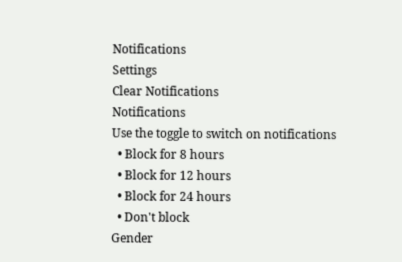Notifications
Settings
Clear Notifications
Notifications
Use the toggle to switch on notifications
  • Block for 8 hours
  • Block for 12 hours
  • Block for 24 hours
  • Don't block
Gender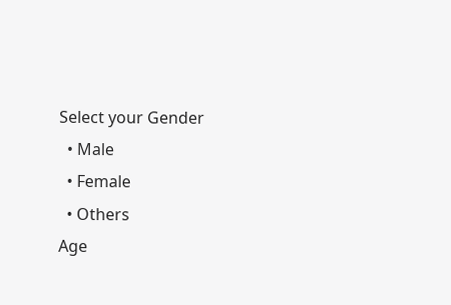Select your Gender
  • Male
  • Female
  • Others
Age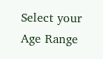Select your Age Range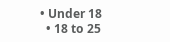• Under 18
  • 18 to 25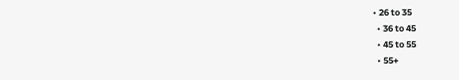• 26 to 35
  • 36 to 45
  • 45 to 55
  • 55+